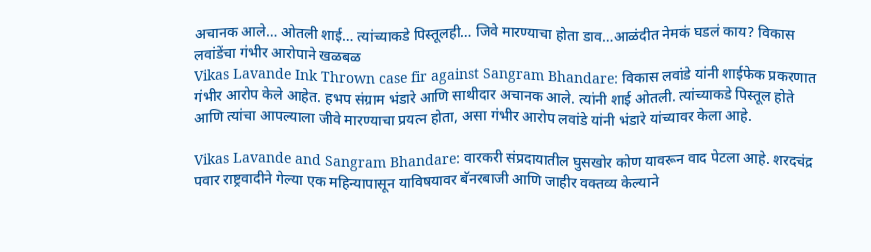अचानक आले… ओतली शाई… त्यांच्याकडे पिस्तूलही… जिवे मारण्याचा होता डाव…आळंदीत नेमकं घडलं काय? विकास लवांडेंचा गंभीर आरोपाने खळबळ
Vikas Lavande Ink Thrown case fir against Sangram Bhandare: विकास लवांडे यांनी शाईफेक प्रकरणात गंभीर आरोप केले आहेत. हभप संग्राम भंडारे आणि साथीदार अचानक आले. त्यांनी शाई ओतली. त्यांच्याकडे पिस्तूल होते आणि त्यांचा आपल्याला जीवे मारण्याचा प्रयत्न होता, असा गंभीर आरोप लवांडे यांनी भंडारे यांच्यावर केला आहे.

Vikas Lavande and Sangram Bhandare: वारकरी संप्रदायातील घुसखोर कोण यावरून वाद पेटला आहे. शरदचंद्र पवार राष्ट्रवादीने गेल्या एक महिन्यापासून याविषयावर बॅनरबाजी आणि जाहीर वक्तव्य केल्याने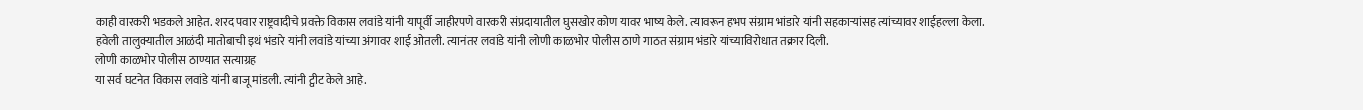काही वारकरी भडकले आहेत. शरद पवार राष्ट्रवादीचे प्रवक्ते विकास लवांडे यांनी यापूर्वी जाहीरपणे वारकरी संप्रदायातील घुसखोर कोण यावर भाष्य केले. त्यावरून हभप संग्राम भांडारे यांनी सहकाऱ्यांसह त्यांच्यावर शाईहल्ला केला. हवेली तालुक्यातील आळंदी मातोबाची इथं भंडारे यांनी लवांडे यांच्या अंगावर शाई ओतली. त्यानंतर लवांडे यांनी लोणी काळभोर पोलीस ठाणे गाठत संग्राम भंडारे यांच्याविरोधात तक्रार दिली.
लोणी काळभोर पोलीस ठाण्यात सत्याग्रह
या सर्व घटनेत विकास लवांडे यांनी बाजू मांडली. त्यांनी ट्वीट केले आहे.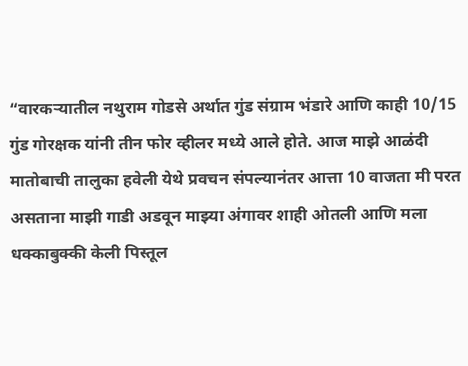“वारकऱ्यातील नथुराम गोडसे अर्थात गुंड संग्राम भंडारे आणि काही 10/15 गुंड गोरक्षक यांनी तीन फोर व्हीलर मध्ये आले होते. आज माझे आळंदी मातोबाची तालुका हवेली येथे प्रवचन संपल्यानंतर आत्ता 10 वाजता मी परत असताना माझी गाडी अडवून माझ्या अंगावर शाही ओतली आणि मला धक्काबुक्की केली पिस्तूल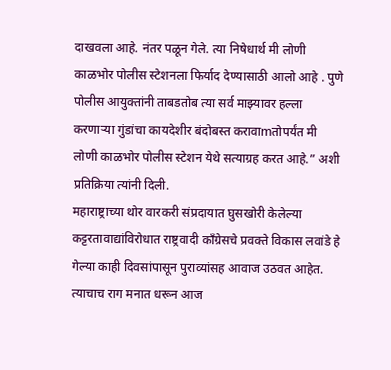दाखवला आहे. नंतर पळून गेले. त्या निषेधार्थ मी लोणी काळभोर पोलीस स्टेशनला फिर्याद देण्यासाठी आलो आहे . पुणे पोलीस आयुक्तांनी ताबडतोब त्या सर्व माझ्यावर हल्ला करणाऱ्या गुंडांचा कायदेशीर बंदोबस्त करावाmतोपर्यंत मी लोणी काळभोर पोलीस स्टेशन येथे सत्याग्रह करत आहे.” अशी प्रतिक्रिया त्यांनी दिली.
महाराष्ट्राच्या थोर वारकरी संप्रदायात घुसखोरी केलेल्या कट्टरतावाद्यांविरोधात राष्ट्रवादी काँग्रेसचे प्रवक्ते विकास लवांडे हे गेल्या काही दिवसांपासून पुराव्यांसह आवाज उठवत आहेत. त्याचाच राग मनात धरून आज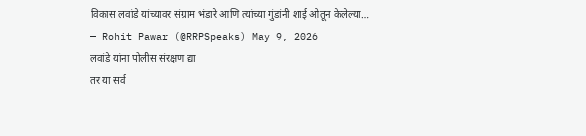विकास लवांडे यांच्यावर संग्राम भंडारे आणि त्यांच्या गुंडांनी शाई ओतून केलेल्या…
— Rohit Pawar (@RRPSpeaks) May 9, 2026
लवांडे यांना पोलीस संरक्षण द्या
तर या सर्व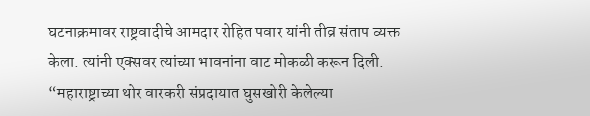घटनाक्रमावर राष्ट्रवादीचे आमदार रोहित पवार यांनी तीव्र संताप व्यक्त केला. त्यांनी एक्सवर त्यांच्या भावनांना वाट मोकळी करून दिली. “महाराष्ट्राच्या थोर वारकरी संप्रदायात घुसखोरी केलेल्या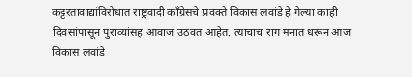कट्टरतावाद्यांविरोधात राष्ट्रवादी काँग्रेसचे प्रवक्ते विकास लवांडे हे गेल्या काही दिवसांपासून पुराव्यांसह आवाज उठवत आहेत. त्याचाच राग मनात धरून आज विकास लवांडे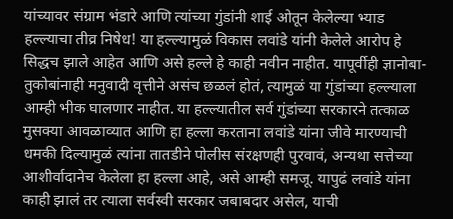यांच्यावर संग्राम भंडारे आणि त्यांच्या गुंडांनी शाई ओतून केलेल्या भ्याड हल्ल्याचा तीव्र निषेध! या हल्ल्यामुळं विकास लवांडे यांनी केलेले आरोप हे सिद्धच झाले आहेत आणि असे हल्ले हे काही नवीन नाहीत. यापूर्वीही ज्ञानोबा-तुकोबांनाही मनुवादी वृत्तीने असंच छळलं होतं, त्यामुळं या गुंडांच्या हल्ल्याला आम्ही भीक घालणार नाहीत. या हल्ल्यातील सर्व गुंडांच्या सरकारने तत्काळ मुसक्या आवळाव्यात आणि हा हल्ला करताना लवांडे यांना जीवे मारण्याची धमकी दिल्यामुळं त्यांना तातडीने पोलीस संरक्षणही पुरवावं, अन्यथा सत्तेच्या आशीर्वादानेच केलेला हा हल्ला आहे, असे आम्ही समजू. यापुढं लवांडे यांना काही झालं तर त्याला सर्वस्वी सरकार जबाबदार असेल, याची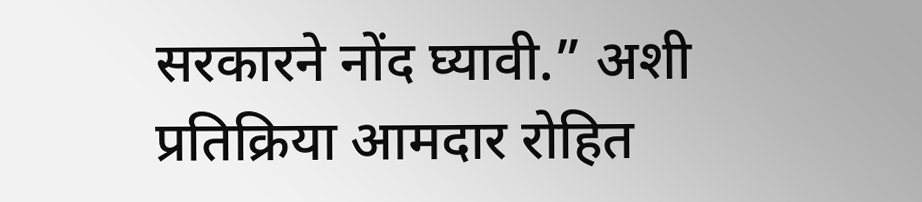सरकारने नोंद घ्यावी.” अशी प्रतिक्रिया आमदार रोहित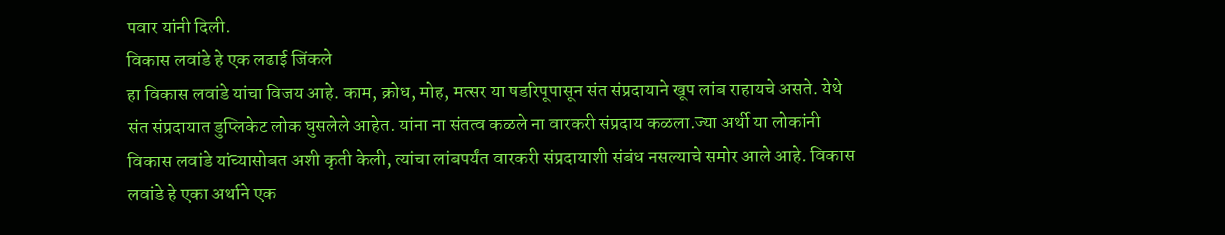पवार यांनी दिली.
विकास लवांडे हे एक लढाई जिंकले
हा विकास लवांडे यांचा विजय आहे. काम, क्रोध, मोह, मत्सर या षडरिपूपासून संत संप्रदायाने खूप लांब राहायचे असते. येथे संत संप्रदायात डुप्लिकेट लोक घुसलेले आहेत. यांना ना संतत्व कळले ना वारकरी संप्रदाय कळला.ज्या अर्थी या लोकांनी विकास लवांडे यांच्यासोबत अशी कृती केली, त्यांचा लांबपर्यंत वारकरी संप्रदायाशी संबंध नसल्याचे समोर आले आहे. विकास लवांडे हे एका अर्थाने एक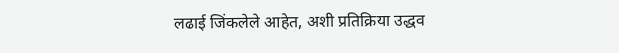लढाई जिंकलेले आहेत, अशी प्रतिक्रिया उद्धव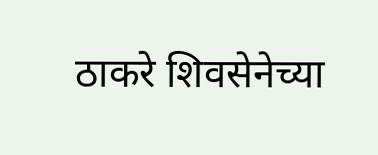ठाकरे शिवसेनेच्या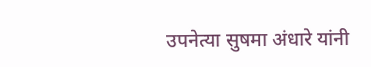उपनेत्या सुषमा अंधारे यांनी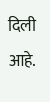दिली आहे.